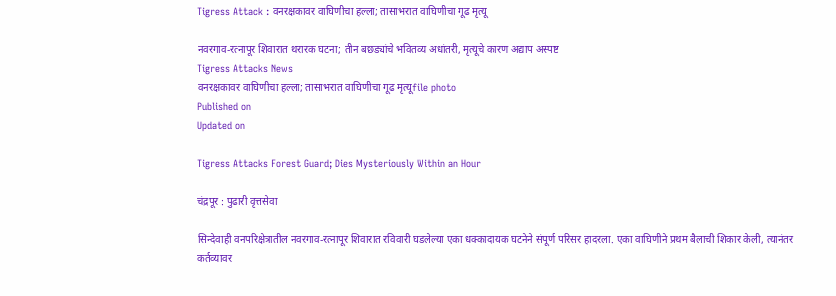Tigress Attack : वनरक्षकावर वाघिणीचा हल्ला; तासाभरात वाघिणीचा गूढ मृत्यू

नवरगाव-रत्नापूर शिवारात थरारक घटना; तीन बछड्यांचे भवितव्य अधांतरी, मृत्यूचे कारण अद्याप अस्पष्ट
Tigress Attacks News
वनरक्षकावर वाघिणीचा हल्ला; तासाभरात वाघिणीचा गूढ मृत्यूfile photo
Published on
Updated on

Tigress Attacks Forest Guard; Dies Mysteriously Within an Hour

चंद्रपूर : पुढारी वृत्तसेवा

सिन्देवाही वनपरिक्षेत्रातील नवरगाव-रत्नापूर शिवारात रविवारी घडलेल्या एका धक्कादायक घटनेने संपूर्ण परिसर हादरला. एका वाघिणीने प्रथम बैलाची शिकार केली, त्यानंतर कर्तव्यावर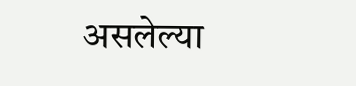असलेल्या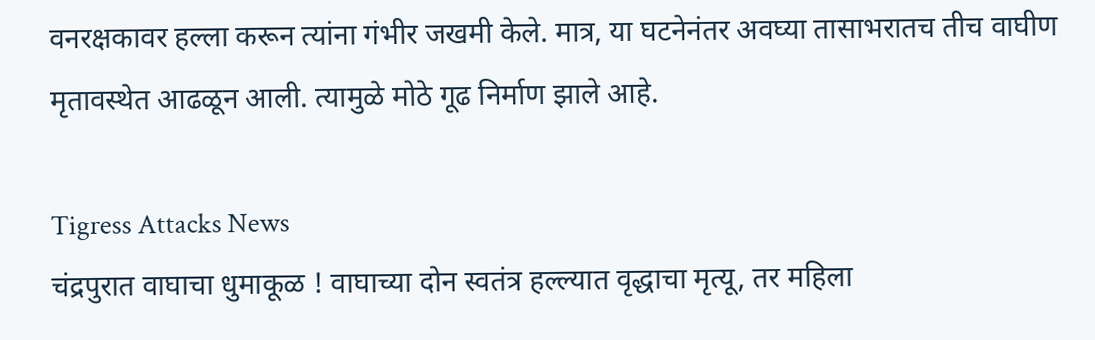वनरक्षकावर हल्ला करून त्यांना गंभीर जखमी केले. मात्र, या घटनेनंतर अवघ्या तासाभरातच तीच वाघीण मृतावस्थेत आढळून आली. त्‍यामुळे मोठे गूढ निर्माण झाले आहे.

Tigress Attacks News
चंद्रपुरात वाघाचा धुमाकूळ ! वाघाच्या दोन स्वतंत्र हल्ल्यात वृद्धाचा मृत्यू, तर महिला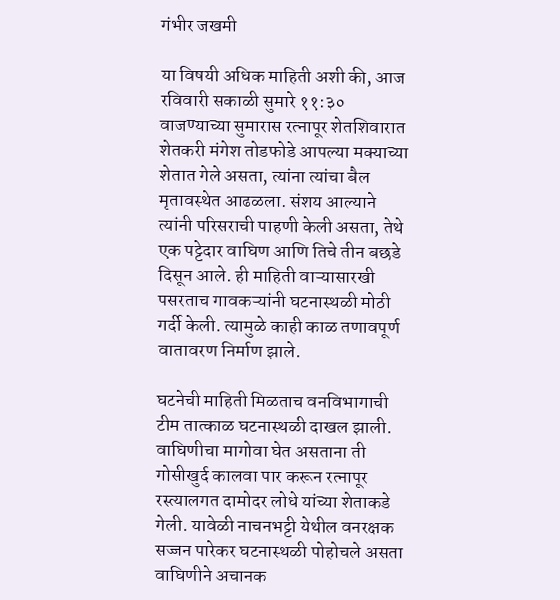गंभीर जखमी

या विषयी अधिक माहिती अशी की, आज रविवारी सकाळी सुमारे ११:३० वाजण्याच्या सुमारास रत्नापूर शेतशिवारात शेतकरी मंगेश तोडफोडे आपल्या मक्याच्या शेतात गेले असता, त्यांना त्यांचा बैल मृतावस्थेत आढळला. संशय आल्याने त्यांनी परिसराची पाहणी केली असता, तेथे एक पट्टेदार वाघिण आणि तिचे तीन बछडे दिसून आले. ही माहिती वाऱ्यासारखी पसरताच गावकऱ्यांनी घटनास्थळी मोठी गर्दी केली. त्यामुळे काही काळ तणावपूर्ण वातावरण निर्माण झाले.

घटनेची माहिती मिळताच वनविभागाची टीम तात्काळ घटनास्थळी दाखल झाली. वाघिणीचा मागोवा घेत असताना ती गोसीखुर्द कालवा पार करून रत्नापूर रस्त्यालगत दामोदर लोधे यांच्या शेताकडे गेली. यावेळी नाचनभट्टी येथील वनरक्षक सज्जन पारेकर घटनास्थळी पोहोचले असता वाघिणीने अचानक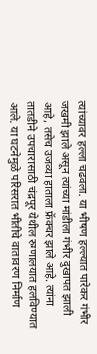त्यांच्यावर हल्ला चढवला. या भीषण हल्ल्यात पारेकर गंभीर जखमी झाले असून त्यांच्या मांडीला गंभीर दुखापत झाली आहे, तसेच उजव्या हाताला फ्रॅक्चर झाले आहे. त्यांना तातडीने उपचारासाठी चंद्रपूर येथील रुग्णालयात हलविण्यात आले. या घटनेमुळे परिसरात भीतीचे वातावरण निर्माण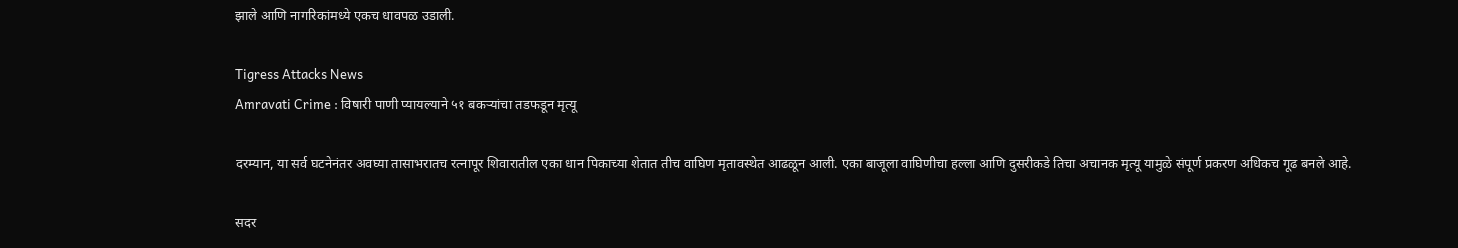झाले आणि नागरिकांमध्ये एकच धावपळ उडाली.

Tigress Attacks News
Amravati Crime : विषारी पाणी प्यायल्याने ५१ बकर्‍यांचा तडफडून मृत्यू

दरम्यान, या सर्व घटनेनंतर अवघ्या तासाभरातच रत्नापूर शिवारातील एका धान पिकाच्या शेतात तीच वाघिण मृतावस्थेत आढळून आली. एका बाजूला वाघिणीचा हल्ला आणि दुसरीकडे तिचा अचानक मृत्यू यामुळे संपूर्ण प्रकरण अधिकच गूढ बनले आहे.

सदर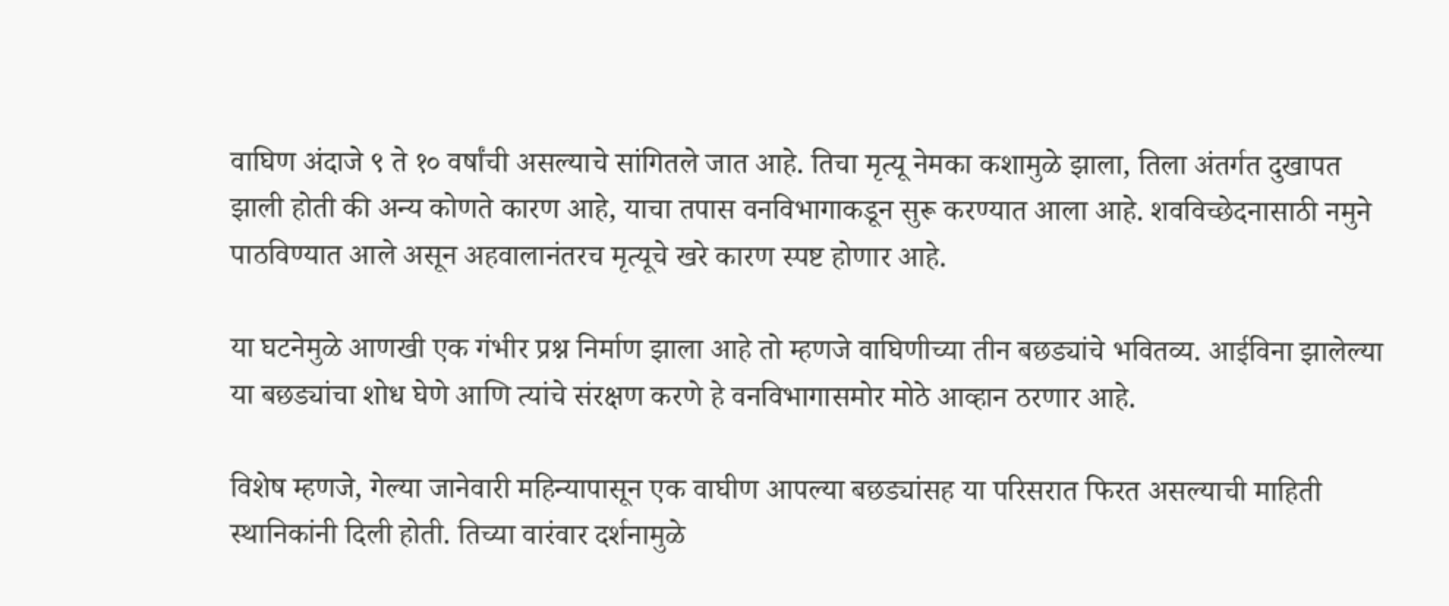वाघिण अंदाजे ९ ते १० वर्षांची असल्याचे सांगितले जात आहे. तिचा मृत्यू नेमका कशामुळे झाला, तिला अंतर्गत दुखापत झाली होती की अन्य कोणते कारण आहे, याचा तपास वनविभागाकडून सुरू करण्यात आला आहे. शवविच्छेदनासाठी नमुने पाठविण्यात आले असून अहवालानंतरच मृत्यूचे खरे कारण स्पष्ट होणार आहे.

या घटनेमुळे आणखी एक गंभीर प्रश्न निर्माण झाला आहे तो म्हणजे वाघिणीच्या तीन बछड्यांचे भवितव्य. आईविना झालेल्या या बछड्यांचा शोध घेणे आणि त्यांचे संरक्षण करणे हे वनविभागासमोर मोठे आव्हान ठरणार आहे.

विशेष म्हणजे, गेल्या जानेवारी महिन्यापासून एक वाघीण आपल्या बछड्यांसह या परिसरात फिरत असल्याची माहिती स्थानिकांनी दिली होती. तिच्या वारंवार दर्शनामुळे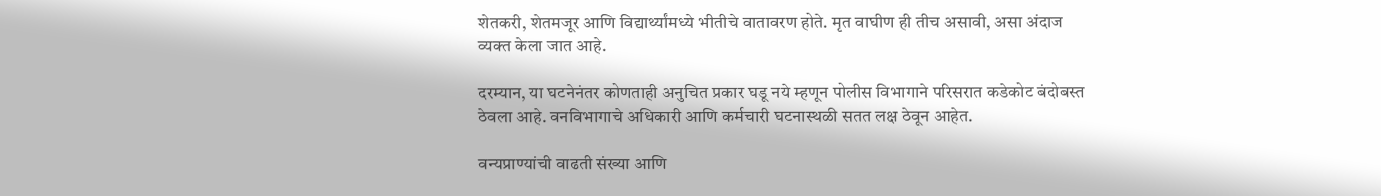शेतकरी, शेतमजूर आणि विद्यार्थ्यांमध्ये भीतीचे वातावरण होते. मृत वाघीण ही तीच असावी, असा अंदाज व्यक्त केला जात आहे.

दरम्यान, या घटनेनंतर कोणताही अनुचित प्रकार घडू नये म्हणून पोलीस विभागाने परिसरात कडेकोट बंदोबस्त ठेवला आहे. वनविभागाचे अधिकारी आणि कर्मचारी घटनास्थळी सतत लक्ष ठेवून आहेत.

वन्यप्राण्यांची वाढती संख्या आणि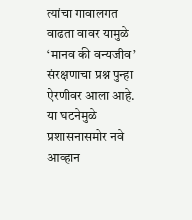त्यांचा गावालगत वाढता वावर यामुळे ‘मानव की वन्यजीव’ संरक्षणाचा प्रश्न पुन्हा ऐरणीवर आला आहे. या घटनेमुळे प्रशासनासमोर नवे आव्हान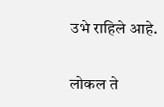उभे राहिले आहे.

लोकल ते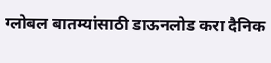ग्लोबल बातम्यांसाठी डाऊनलोड करा दैनिक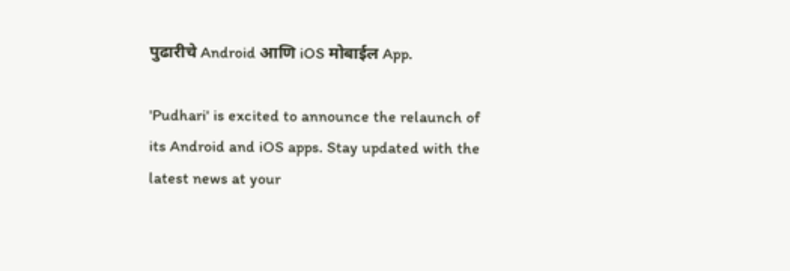पुढारीचे Android आणि iOS मोबाईल App.

'Pudhari' is excited to announce the relaunch of its Android and iOS apps. Stay updated with the latest news at your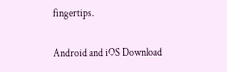fingertips.

Android and iOS Download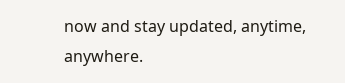now and stay updated, anytime, anywhere.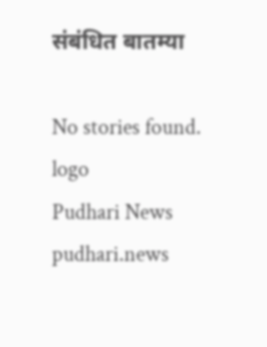संबंधित बातम्या

No stories found.
logo
Pudhari News
pudhari.news